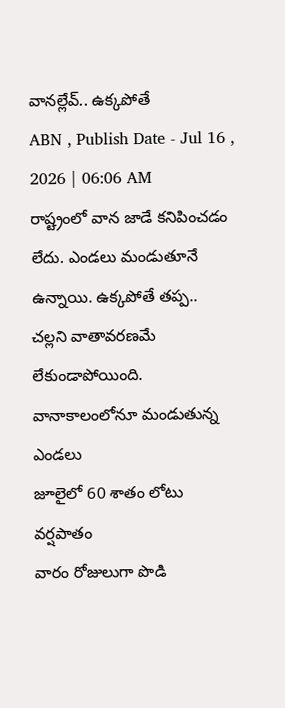వానల్లేవ్.. ఉక్కపోతే
ABN , Publish Date - Jul 16 , 2026 | 06:06 AM
రాష్ట్రంలో వాన జాడే కనిపించడం లేదు. ఎండలు మండుతూనే ఉన్నాయి. ఉక్కపోతే తప్ప.. చల్లని వాతావరణమే లేకుండాపోయింది.
వానాకాలంలోనూ మండుతున్న ఎండలు
జూలైలో 60 శాతం లోటు వర్షపాతం
వారం రోజులుగా పొడి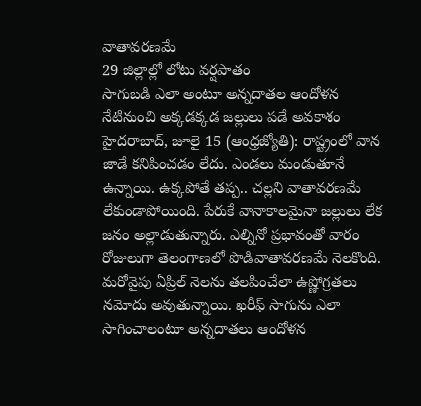వాతావరణమే
29 జిల్లాల్లో లోటు వర్షపాతం
సాగుబడి ఎలా అంటూ అన్నదాతల ఆందోళన
నేటినుంచి అక్కడక్కడ జల్లులు పడే అవకాశం
హైదరాబాద్, జూలై 15 (ఆంధ్రజ్యోతి): రాష్ట్రంలో వాన జాడే కనిపించడం లేదు. ఎండలు మండుతూనే ఉన్నాయి. ఉక్కపోతే తప్ప.. చల్లని వాతావరణమే లేకుండాపోయింది. పేరుకే వానాకాలమైనా జల్లులు లేక జనం అల్లాడుతున్నారు. ఎల్నినో ప్రభావంతో వారం రోజులుగా తెలంగాణలో పొడివాతావరణమే నెలకొంది. మరోవైపు ఏప్రిల్ నెలను తలపించేలా ఉష్ణోగ్రతలు నమోదు అవుతున్నాయి. ఖరీఫ్ సాగును ఎలా సాగించాలంటూ అన్నదాతలు ఆందోళన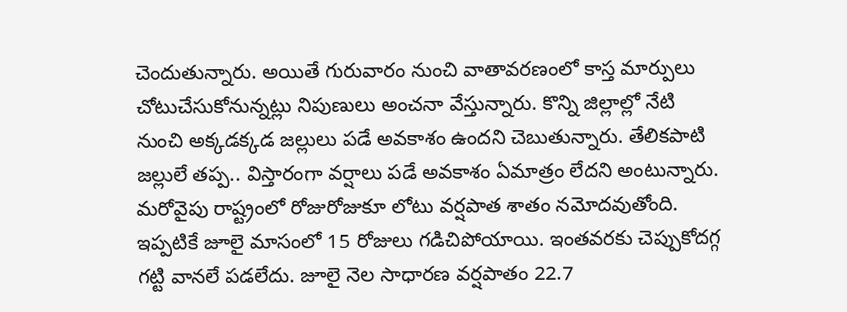చెందుతున్నారు. అయితే గురువారం నుంచి వాతావరణంలో కాస్త మార్పులు చోటుచేసుకోనున్నట్లు నిపుణులు అంచనా వేస్తున్నారు. కొన్ని జిల్లాల్లో నేటి నుంచి అక్కడక్కడ జల్లులు పడే అవకాశం ఉందని చెబుతున్నారు. తేలికపాటి జల్లులే తప్ప.. విస్తారంగా వర్షాలు పడే అవకాశం ఏమాత్రం లేదని అంటున్నారు. మరోవైపు రాష్ట్రంలో రోజురోజుకూ లోటు వర్షపాత శాతం నమోదవుతోంది. ఇప్పటికే జూలై మాసంలో 15 రోజులు గడిచిపోయాయి. ఇంతవరకు చెప్పుకోదగ్గ గట్టి వానలే పడలేదు. జూలై నెల సాధారణ వర్షపాతం 22.7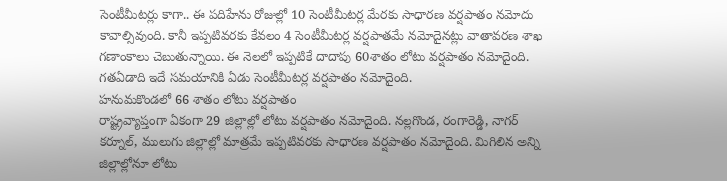సెంటీమీటర్లు కాగా.. ఈ పదిహేను రోజుల్లో 10 సెంటీమీటర్ల మేరకు సాధారణ వర్షపాతం నమోదు కావాల్సివుంది. కానీ ఇప్పటివరకు కేవలం 4 సెంటీమీటర్ల వర్షపాతమే నమోదైనట్లు వాతావరణ శాఖ గణాంకాలు చెబుతున్నాయి. ఈ నెలలో ఇప్పటికే దాదాపు 60శాతం లోటు వర్షపాతం నమోదైంది. గతఏడాది ఇదే సమయానికి ఏడు సెంటీమీటర్ల వర్షపాతం నమోదైంది.
హనుమకొండలో 66 శాతం లోటు వర్షపాతం
రాష్ట్రవ్యాప్తంగా ఏకంగా 29 జిల్లాల్లో లోటు వర్షపాతం నమోదైంది. నల్లగొండ, రంగారెడ్డి, నాగర్ కర్నూల్, ములుగు జిల్లాల్లో మాత్రమే ఇప్పటివరకు సాధారణ వర్షపాతం నమోదైంది. మిగిలిన అన్ని జిల్లాల్లోనూ లోటు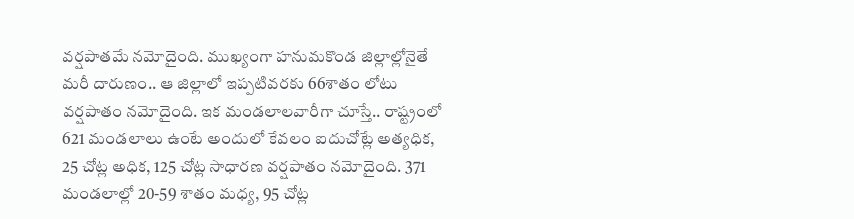వర్షపాతమే నమోదైంది. ముఖ్యంగా హనుమకొండ జిల్లాల్లోనైతే మరీ దారుణం.. ఆ జిల్లాలో ఇప్పటివరకు 66శాతం లోటు వర్షపాతం నమోదైంది. ఇక మండలాలవారీగా చూస్తే.. రాష్ట్రంలో 621 మండలాలు ఉంటే అందులో కేవలం ఐదుచోట్లే అత్యధిక, 25 చోట్ల అధిక, 125 చోట్ల సాధారణ వర్షపాతం నమోదైంది. 371 మండలాల్లో 20-59 శాతం మధ్య, 95 చోట్ల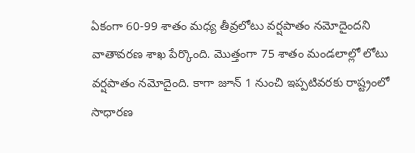ఏకంగా 60-99 శాతం మధ్య తీవ్రలోటు వర్షపాతం నమోదైందని వాతావరణ శాఖ పేర్కొంది. మొత్తంగా 75 శాతం మండలాల్లో లోటు వర్షపాతం నమోదైంది. కాగా జూన్ 1 నుంచి ఇప్పటివరకు రాష్ట్రంలో సాధారణ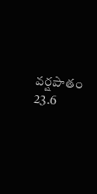వర్షపాతం 23.6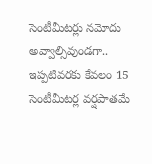సెంటీమీటర్లు నమోదు అవ్వాల్సివుండగా.. ఇప్పటివరకు కేవలం 15 సెంటీమీటర్ల వర్షపాతమే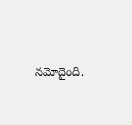నమోదైంది.